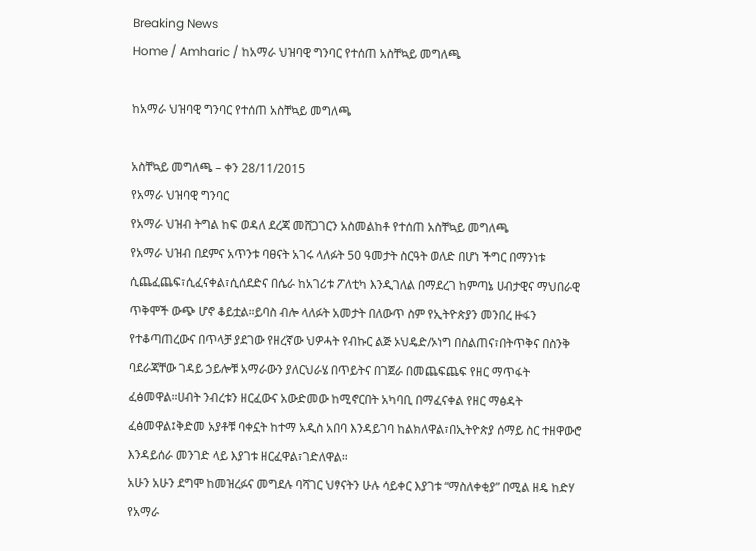Breaking News
Home / Amharic / ከአማራ ህዝባዊ ግንባር የተሰጠ አስቸኳይ መግለጫ

ከአማራ ህዝባዊ ግንባር የተሰጠ አስቸኳይ መግለጫ

አስቸኳይ መግለጫ – ቀን 28/11/2015
የአማራ ህዝባዊ ግንባር
የአማራ ህዝብ ትግል ከፍ ወዳለ ደረጃ መሸጋገርን አስመልከቶ የተሰጠ አስቸኳይ መግለጫ
የአማራ ህዝብ በደምና አጥንቱ ባፀናት አገሩ ላለፉት 50 ዓመታት ስርዓት ወለድ በሆነ ችግር በማንነቱ ሲጨፈጨፍ፣ሲፈናቀል፣ሲሰደድና በሴራ ከአገሪቱ ፖለቲካ እንዲገለል በማደረገ ከምጣኔ ሀብታዊና ማህበራዊ ጥቅሞች ውጭ ሆኖ ቆይቷል።ይባስ ብሎ ላለፉት አመታት በለውጥ ስም የኢትዮጵያን መንበረ ዙፋን የተቆጣጠረውና በጥላቻ ያደገው የዘረኛው ህዎሓት የብኩር ልጅ ኦህዴድ/ኦነግ በስልጠና፣በትጥቅና በስንቅ ባደራጃቸው ገዳይ ኃይሎቹ አማራውን ያለርህራሄ በጥይትና በገጀራ በመጨፍጨፍ የዘር ማጥፋት ፈፅመዋል።ሀብት ንብረቱን ዘርፈውና አውድመው ከሚኖርበት አካባቢ በማፈናቀል የዘር ማፅዳት ፈፅመዋል፤ቅድመ አያቶቹ ባቀኗት ከተማ አዲስ አበባ እንዳይገባ ከልክለዋል፣በኢትዮጵያ ሰማይ ስር ተዘዋውሮ እንዳይሰራ መንገድ ላይ እያገቱ ዘርፈዋል፣ገድለዋል።
አሁን አሁን ደግሞ ከመዝረፉና መግደሉ ባሻገር ህፃናትን ሁሉ ሳይቀር እያገቱ “ማስለቀቂያ” በሚል ዘዴ ከድሃ የአማራ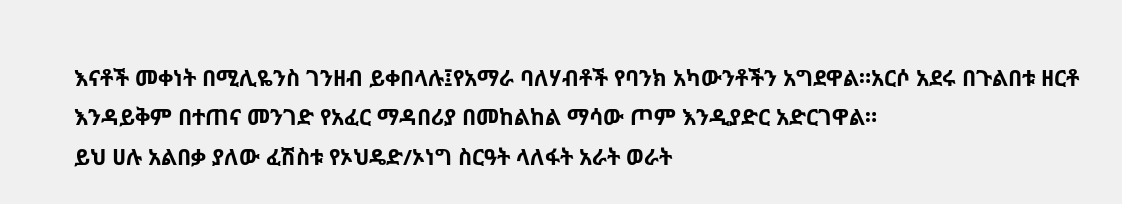እናቶች መቀነት በሚሊዬንስ ገንዘብ ይቀበላሉ፤የአማራ ባለሃብቶች የባንክ አካውንቶችን አግደዋል።አርሶ አደሩ በጉልበቱ ዘርቶ እንዳይቅም በተጠና መንገድ የአፈር ማዳበሪያ በመከልከል ማሳው ጦም እንዲያድር አድርገዋል።
ይህ ሀሉ አልበቃ ያለው ፈሽስቱ የኦህዴድ/ኦነግ ስርዓት ላለፋት አራት ወራት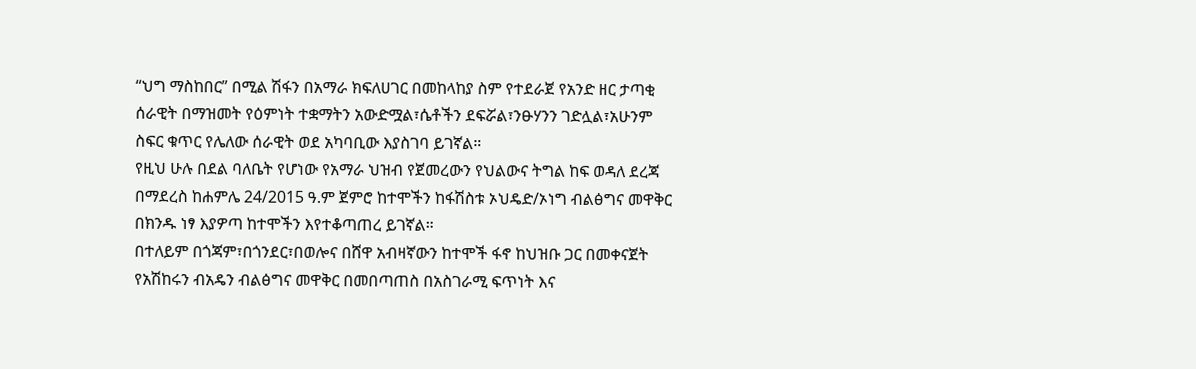“ህግ ማስከበር” በሚል ሽፋን በአማራ ክፍለሀገር በመከላከያ ስም የተደራጀ የአንድ ዘር ታጣቂ ሰራዊት በማዝመት የዕምነት ተቋማትን አውድሟል፣ሴቶችን ደፍሯል፣ንፁሃንን ገድሏል፣አሁንም ስፍር ቁጥር የሌለው ሰራዊት ወደ አካባቢው እያስገባ ይገኛል።
የዚህ ሁሉ በደል ባለቤት የሆነው የአማራ ህዝብ የጀመረውን የህልውና ትግል ከፍ ወዳለ ደረጃ በማደረስ ከሐምሌ 24/2015 ዓ.ም ጀምሮ ከተሞችን ከፋሽስቱ ኦህዴድ/ኦነግ ብልፅግና መዋቅር በክንዱ ነፃ እያዎጣ ከተሞችን እየተቆጣጠረ ይገኛል።
በተለይም በጎጃም፣በጎንደር፣በወሎና በሸዋ አብዛኛውን ከተሞች ፋኖ ከህዝቡ ጋር በመቀናጀት የአሽከሩን ብአዴን ብልፅግና መዋቅር በመበጣጠስ በአስገራሚ ፍጥነት እና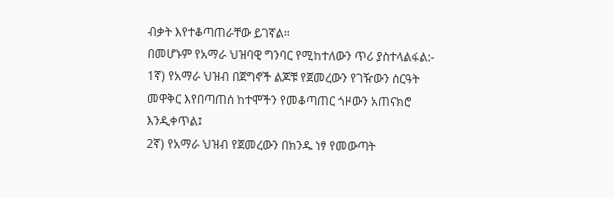ብቃት እየተቆጣጠራቸው ይገኛል።
በመሆኑም የአማራ ህዝባዊ ግንባር የሚከተለውን ጥሪ ያስተላልፋል:-
1ኛ) የአማራ ህዝብ በጀግኖች ልጆቹ የጀመረውን የገዥውን ስርዓት መዋቅር እየበጣጠሰ ከተሞችን የመቆጣጠር ጎዞውን አጠናክሮ እንዲቀጥል፤
2ኛ) የአማራ ህዝብ የጀመረውን በክንዱ ነፃ የመውጣት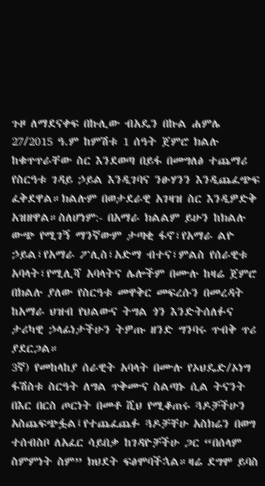ጉዞ ለማደናቀፍ በኩሊው ብአዴን በኩል ሐምሌ 27/2015 ዓ.ም ከምሽቱ 1 ሰዓት ጀምሮ ክልሉ ከቁጥጥራቸው ስር እንደወጣ በይፋ በመግለፅ ተጨማሪ የስርዓቱ ገዳይ ኃይል እንዲገባና ንፁሃንን እንዲጨፈጭፍ ፈቅደዋል።ክልሉም በወታደራዊ አገዛዝ ስር እንዲዎድቅ አዝዘዋል።ስለሆነም:- በአማራ ክልልም ይሁን ከክልሉ ውጭ የሚገኝ ማንኛውም ታጣቂ ፋኖ፣የአማራ ልዮ ኃይል፣የአማራ ፖሊስ፣አድማ ብተና፣ምልስ የሰራዊቱ አባላት፣የሚሊሻ አባላትና ሌሎችም በሙሉ ከዛሬ ጀምሮ በክልሉ ያለው የስርዓቱ መዋቅር መፍረሱን በመረዳት ከአማራ ህዝብ የህልውና ትግል ጎን እንድትሰለፉና ታሪካዊ ኃላፊነታችሁን ትዎጡ ዘንድ ግንባሩ ጥብቅ ጥሪ ያደርጋል።
3ኛ) የመከላከያ ሰራዊት አባላት በሙሉ የኦህዴድ/ኦነግ ፋሽስቱ ስርዓት ለግል ጥቅሙና ስልጣኑ ሲል ትናንት በእር በርስ ጦርነት በመቶ ሺህ የሚቆጠሩ ጓዶቻችሁን አስጨፍጭፏል፤የተጨፈጨፉ ጓዶቻቸሁ አስክሬን በወግ ተሰብስቦ ለአፈር ሳይበቃ ከገዳዮቻችሁ ጋር “በሰላም ስምምነት ስም” ክህደት ፍፅሞባችኋል።ዛሬ ደግሞ ይባስ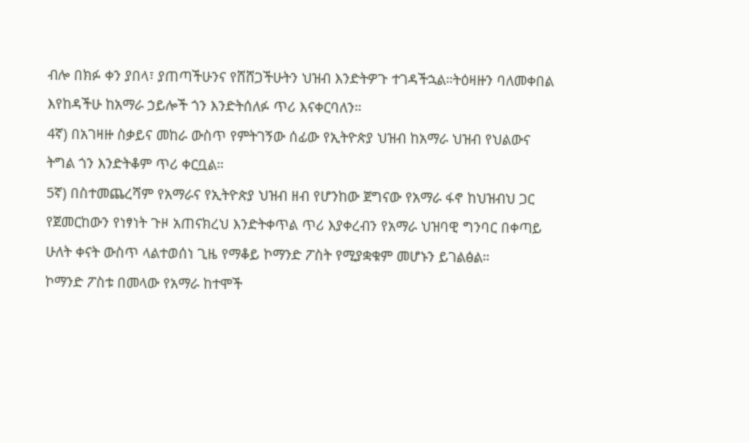ብሎ በክፉ ቀን ያበላ፣ ያጠጣችሁንና የሸሸጋችሁትን ህዝብ እንድትዎጉ ተገዳችኋል።ትዕዛዙን ባለመቀበል እየከዳችሁ ከአማራ ኃይሎች ጎን እንድትሰለፉ ጥሪ እናቀርባለን።
4ኛ) በአገዛዙ ስቃይና መከራ ውስጥ የምትገኝው ሰፊው የኢትዮጵያ ህዝብ ከአማራ ህዝብ የህልውና ትግል ጎን እንድትቆም ጥሪ ቀርቧል።
5ኛ) በስተመጨረሻም የአማራና የኢትዮጵያ ህዝብ ዘብ የሆንከው ጀግናው የአማራ ፋኖ ከህዝብህ ጋር የጀመርከውን የነፃነት ጉዞ አጠናክረህ እንድትቀጥል ጥሪ እያቀረብን የአማራ ህዝባዊ ግንባር በቀጣይ ሁለት ቀናት ውስጥ ላልተወሰነ ጊዜ የማቆይ ኮማንድ ፖስት የሚያቋቁም መሆኑን ይገልፅል።
ኮማንድ ፖስቱ በመላው የአማራ ከተሞች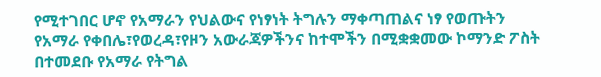የሚተገበር ሆኖ የአማራን የህልውና የነፃነት ትግሉን ማቀጣጠልና ነፃ የወጡትን የአማራ የቀበሌ፣የወረዳ፣የዞን አውራጃዎችንና ከተሞችን በሚቋቋመው ኮማንድ ፖስት በተመደቡ የአማራ የትግል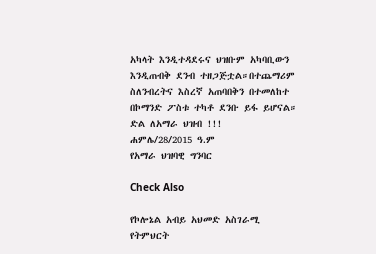አካላት እንዲተዳደሩና ህዝቡም አካባቢውን እንዲጠብቅ ደንብ ተዘጋጅቷል።በተጨማሪም ስለንብረትና እስረኛ አጠባበቅን በተመለከተ በኮማንድ ፖስቱ ተካቶ ደንቡ ይፋ ይሆናል።
ድል ለአማራ ህዝብ !!!
ሐምሌ/28/2015 ዓ.ም
የአማራ ህዝባዊ ግንባር

Check Also

የኮሎኔል አብይ አህመድ አስገራሚ የትምህርት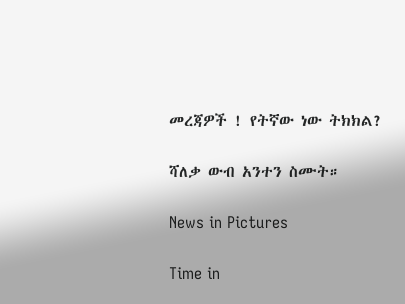መረጃዎች ! የትኛው ነው ትክክል?

ሻለቃ ውብ አንተን ስሙት።

News in Pictures

Time in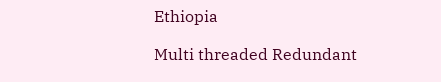Ethiopia

Multi threaded Redundant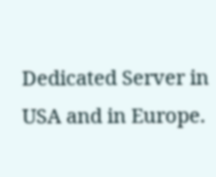Dedicated Server in USA and in Europe.